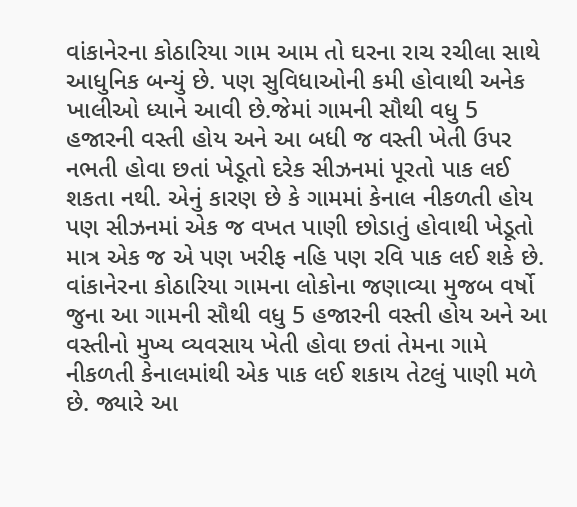વાંકાનેરના કોઠારિયા ગામ આમ તો ઘરના રાચ રચીલા સાથે આધુનિક બન્યું છે. પણ સુવિધાઓની કમી હોવાથી અનેક ખાલીઓ ધ્યાને આવી છે.જેમાં ગામની સૌથી વધુ 5 હજારની વસ્તી હોય અને આ બધી જ વસ્તી ખેતી ઉપર નભતી હોવા છતાં ખેડૂતો દરેક સીઝનમાં પૂરતો પાક લઈ શકતા નથી. એનું કારણ છે કે ગામમાં કેનાલ નીકળતી હોય પણ સીઝનમાં એક જ વખત પાણી છોડાતું હોવાથી ખેડૂતો માત્ર એક જ એ પણ ખરીફ નહિ પણ રવિ પાક લઈ શકે છે.
વાંકાનેરના કોઠારિયા ગામના લોકોના જણાવ્યા મુજબ વર્ષો જુના આ ગામની સૌથી વધુ 5 હજારની વસ્તી હોય અને આ વસ્તીનો મુખ્ય વ્યવસાય ખેતી હોવા છતાં તેમના ગામે નીકળતી કેનાલમાંથી એક પાક લઈ શકાય તેટલું પાણી મળે છે. જ્યારે આ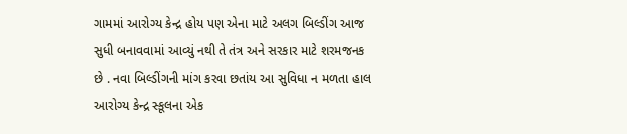ગામમાં આરોગ્ય કેન્દ્ર હોય પણ એના માટે અલગ બિલ્ડીંગ આજ સુધી બનાવવામાં આવ્યું નથી તે તંત્ર અને સરકાર માટે શરમજનક છે . નવા બિલ્ડીંગની માંગ કરવા છતાંય આ સુવિધા ન મળતા હાલ આરોગ્ય કેન્દ્ર સ્કૂલના એક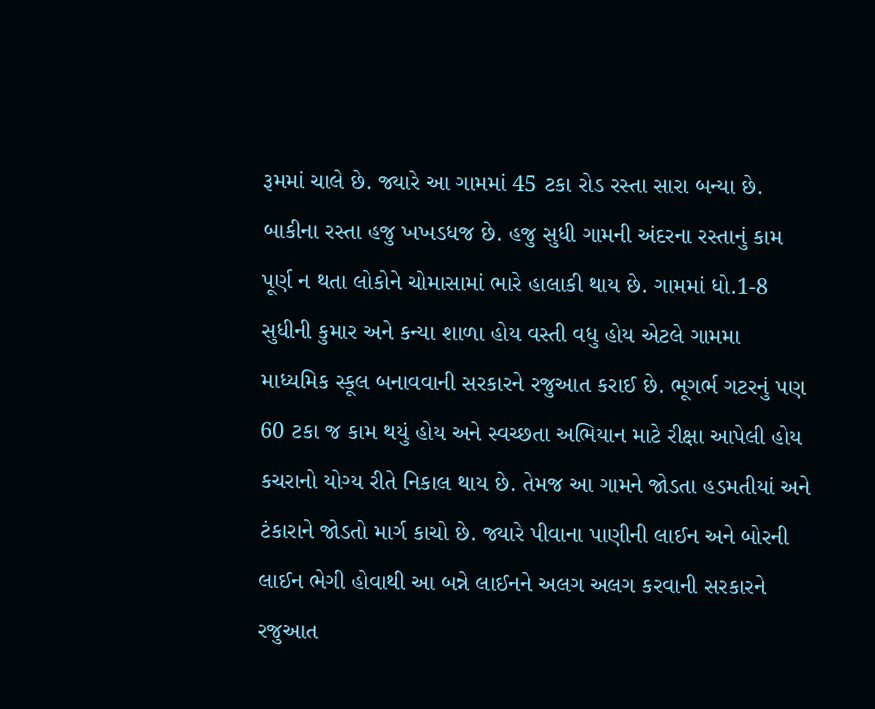રૂમમાં ચાલે છે. જ્યારે આ ગામમાં 45 ટકા રોડ રસ્તા સારા બન્યા છે. બાકીના રસ્તા હજુ ખખડધજ છે. હજુ સુધી ગામની અંદરના રસ્તાનું કામ પૂર્ણ ન થતા લોકોને ચોમાસામાં ભારે હાલાકી થાય છે. ગામમાં ધો.1-8 સુધીની કુમાર અને કન્યા શાળા હોય વસ્તી વધુ હોય એટલે ગામમા માધ્યમિક સ્કૂલ બનાવવાની સરકારને રજુઆત કરાઈ છે. ભૂગર્ભ ગટરનું પણ 60 ટકા જ કામ થયું હોય અને સ્વચ્છતા અભિયાન માટે રીક્ષા આપેલી હોય કચરાનો યોગ્ય રીતે નિકાલ થાય છે. તેમજ આ ગામને જોડતા હડમતીયાં અને ટંકારાને જોડતો માર્ગ કાચો છે. જ્યારે પીવાના પાણીની લાઈન અને બોરની લાઈન ભેગી હોવાથી આ બન્ને લાઈનને અલગ અલગ કરવાની સરકારને રજુઆત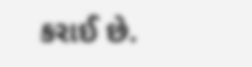કરાઈ છે.